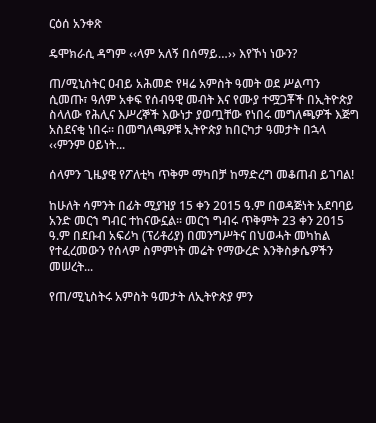ርዕሰ አንቀጽ

ዴሞክራሲ ዳግም ‹‹ላም አለኝ በሰማይ…›› እየኾነ ነውን?

ጠ/ሚኒስትር ዐብይ አሕመድ የዛሬ አምስት ዓመት ወደ ሥልጣን ሲመጡ፣ ዓለም አቀፍ የሰብዓዊ መብት እና የሙያ ተሟጋቾች በኢትዮጵያ ስላለው የሕሊና እሥረኞች እውነታ ያወጧቸው የነበሩ መግለጫዎች እጅግ አስደናቂ ነበሩ፡፡ በመግለጫዎቹ ኢትዮጵያ ከበርካታ ዓመታት በኋላ ‹‹ምንም ዐይነት...

ሰላምን ጊዜያዊ የፖለቲካ ጥቅም ማካበቻ ከማድረግ መቆጠብ ይገባል!

ከሁለት ሳምንት በፊት ሚያዝያ 15 ቀን 2015 ዓ.ም በወዳጅነት አደባባይ አንድ መርኀ ግብር ተከናውኗል፡፡ መርኀ ግብሩ ጥቅምት 23 ቀን 2015 ዓ.ም በደቡብ አፍሪካ (ፕሪቶሪያ) በመንግሥትና በህወሓት መካከል የተፈረመውን የሰላም ስምምነት መሬት የማውረድ እንቅስቃሴዎችን መሠረት...

የጠ/ሚኒስትሩ አምስት ዓመታት ለኢትዮጵያ ምን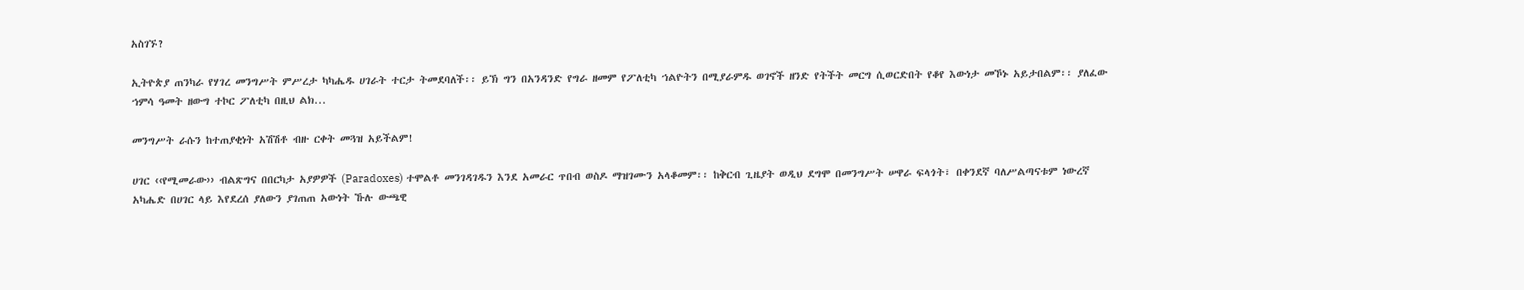አስገኙ?

ኢትዮጵያ ጠንካራ የሃገረ መንግሥት ምሥረታ ካካሔዱ ሀገራት ተርታ ትመደባለች፡፡ ይኽ ግን በአንዳንድ የግራ ዘመም የፖለቲካ ኀልዮትን በሚያራምዱ ወገኖች ዘንድ የትችት መርግ ሲወርድበት የቆየ እውነታ መኾኑ አይታበልም፡፡ ያለፈው ኀምሳ ዓመት ዘውግ ተኮር ፖለቲካ በዚህ ልክ...

መንግሥት ራሱን ከተጠያቂነት አሽሽቶ ብዙ ርቀት መጓዝ አይችልም!

ሀገር ‹‹የሚመራው›› ብልጽግና በበርካታ አያዎዎች (Paradoxes) ተሞልቶ መንገዳገዱን እንደ አመራር ጥበብ ወስዶ ማዝገሙን አላቆመም፡፡ ከቅርብ ጊዜያት ወዲህ ደግሞ በመንግሥት ሠዋራ ፍላጎት፣ በቀንደኛ ባለሥልጣናቱም ነውረኛ አካሔድ በሀገር ላይ እየደረሰ ያለውን ያገጠጠ አውነት ኹሉ ውጫዊ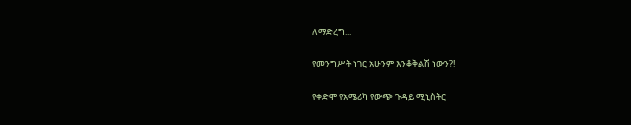ለማድረግ...

የመንግሥት ነገር አሁንም እንቆቅልሽ ነውን?!

የቀድሞ የአሜሪካ የውጭ ጉዳይ ሚኒስትር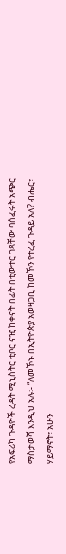የአፍሪካ ጉዳዮች ረዳት ሚኒስትር ቲቦር ናዢ ከቀናት በፊት በቲውተር ገጻቸው ባሰፈሩት አጭር ማስታወሻ እንዲህ አሉ፡- “ለመኾኑ በኢትዮጵያ አወዛጋቢ ከመኾን የተረፈ ጉዳይ አለ? ብሔር፣ ሃይማኖት፣ አሁን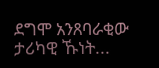ደግሞ አንጸባራቂው ታሪካዊ ኹነት...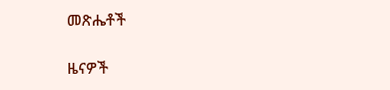መጽሔቶች

ዜናዎች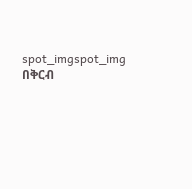spot_imgspot_img
በቅርብ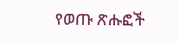የወጡ ጽሑፎች